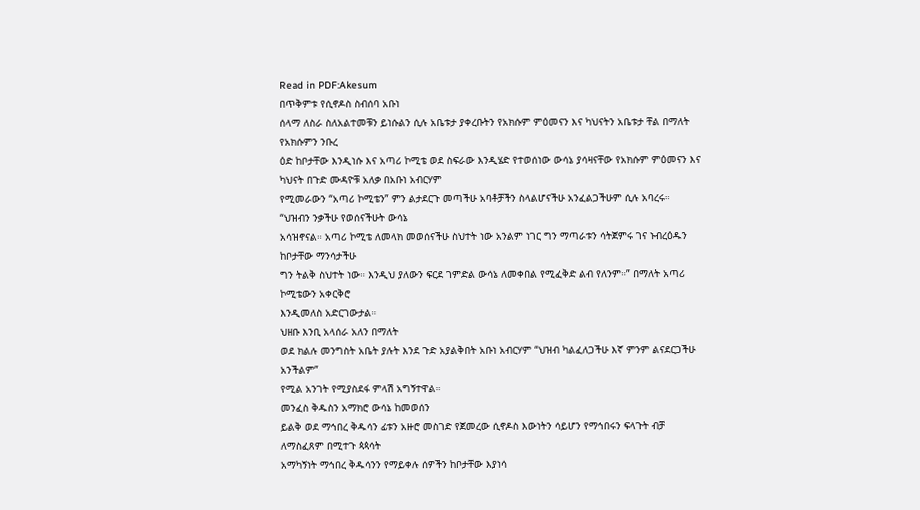Read in PDF:Akesum
በጥቅምቱ የሲኖዶስ ስብሰባ አቡነ
ሰላማ ለስራ ስለአልተመቹን ይነሱልን ሲሉ አቤቱታ ያቀረቡትን የአክሱም ምዕመናን እና ካህናትን አቤቱታ ቸል በማለት የአክሱምን ንቡረ
ዕድ ከቦታቸው እንዲነሱ እና አጣሪ ኮሚቴ ወደ ስፍራው እንዲሄድ የተወሰነው ውሳኔ ያሳዛናቸው የአክሱም ምዕመናን እና ካህናት በጉድ ሙዳዮቹ አለቃ በአቡነ አብርሃም
የሚመራውን “አጣሪ ኮሚቴን” ምን ልታደርጉ መጣችሁ አባቶቻችን ስላልሆናችሁ አንፈልጋችሁም ሲሉ አባረሩ።
“ህዝብን ንቃችሁ የወሰናችሁት ውሳኔ
አሳዝኖናል። አጣሪ ኮሚቴ ለመላክ መወሰናችሁ ስህተት ነው አንልም ነገር ግን ማጣራቱን ሳትጀምሩ ገና ኑብረዕዱን ከቦታቸው ማንሳታችሁ
ግን ትልቅ ስህተት ነው። እንዲህ ያለውን ፍርደ ገምድል ውሳኔ ለመቀበል የሚፈቅድ ልብ የለንም።” በማለት አጣሪ ኮሚቴውን አቀርቅሮ
እንዲመለስ አድርገውታል።
ህዘቡ እንቢ አላሰራ አለን በማለት
ወደ ክልሉ መንግስት አቤት ያሉት እንደ ጉድ አያልቅበት አቡነ አብርሃም “ህዝብ ካልፈለጋችሁ እኛ ምንም ልናደርጋችሁ አንችልም”
የሚል አንገት የሚያስደፋ ምላሽ አግኝተዋል።
መንፈስ ቅዱስን አማክሮ ውሳኔ ከመወሰን
ይልቅ ወደ ማኅበረ ቅዱሳን ፊቱን አዙሮ መስገድ የጀመረው ሲኖዶስ እውነትን ሳይሆን የማኅበሩን ፍላጉት ብቻ ለማስፈጸም በሚተጉ ጳጳሳት
አማካኝነት ማኅበረ ቅዱሳንን የማይቀሉ ሰዎችን ከቦታቸው እያነሳ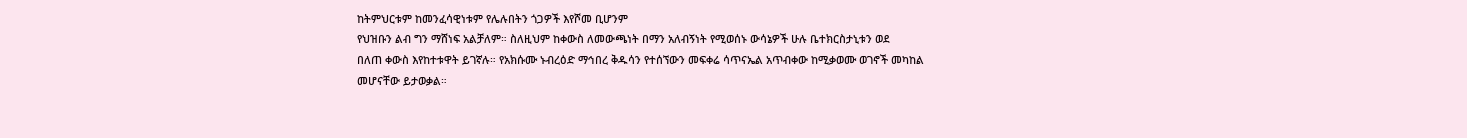ከትምህርቱም ከመንፈሳዊነቱም የሌሉበትን ጎጋዎች እየሾመ ቢሆንም
የህዝቡን ልብ ግን ማሸነፍ አልቻለም። ስለዚህም ከቀውስ ለመውጫነት በማን አለብኝነት የሚወሰኑ ውሳኔዎች ሁሉ ቤተክርስታኒቱን ወደ
በለጠ ቀውስ እየከተቱዋት ይገኛሉ። የአክሱሙ ኑብረዕድ ማኅበረ ቅዱሳን የተሰኘውን መፍቀሬ ሳጥናኤል አጥብቀው ከሚቃወሙ ወገኖች መካከል
መሆናቸው ይታወቃል።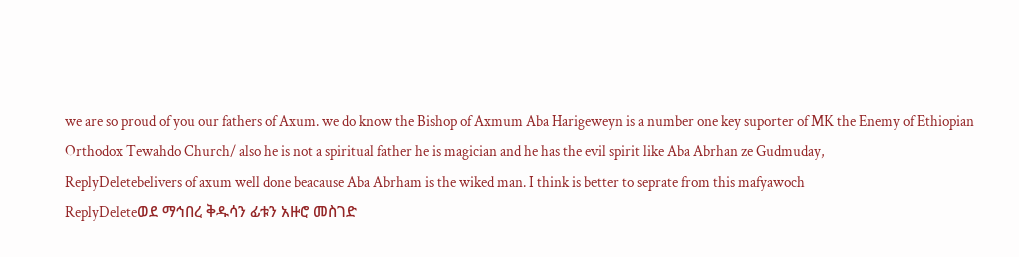we are so proud of you our fathers of Axum. we do know the Bishop of Axmum Aba Harigeweyn is a number one key suporter of MK the Enemy of Ethiopian Orthodox Tewahdo Church/ also he is not a spiritual father he is magician and he has the evil spirit like Aba Abrhan ze Gudmuday,
ReplyDeletebelivers of axum well done beacause Aba Abrham is the wiked man. I think is better to seprate from this mafyawoch
ReplyDeleteወደ ማኅበረ ቅዱሳን ፊቱን አዙሮ መስገድ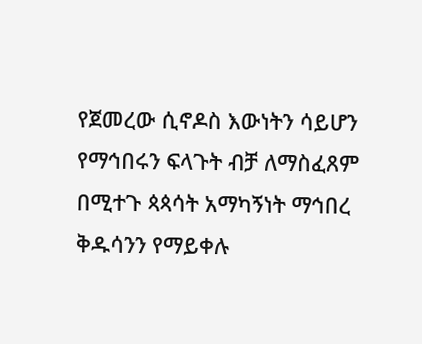የጀመረው ሲኖዶስ እውነትን ሳይሆን የማኅበሩን ፍላጉት ብቻ ለማስፈጸም በሚተጉ ጳጳሳት አማካኝነት ማኅበረ ቅዱሳንን የማይቀሉ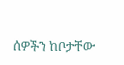ሰዎችን ከቦታቸው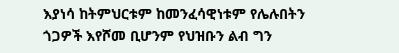እያነሳ ከትምህርቱም ከመንፈሳዊነቱም የሌሉበትን ጎጋዎች እየሾመ ቢሆንም የህዝቡን ልብ ግን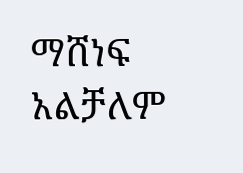ማሸነፍ አልቻለም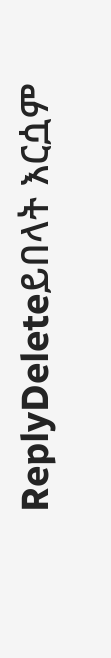ReplyDeleteይበላት እርሷም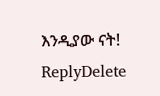እንዲያው ናት!
ReplyDelete